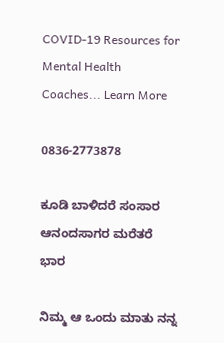COVID-19 Resources for Mental Health Coaches... Learn More

0836-2773878

ಕೂಡಿ ಬಾಳಿದರೆ ಸಂಸಾರ ಆನಂದಸಾಗರ ಮರೆತರೆ ಭಾರ

ನಿಮ್ಮ ಆ ಒಂದು ಮಾತು ನನ್ನ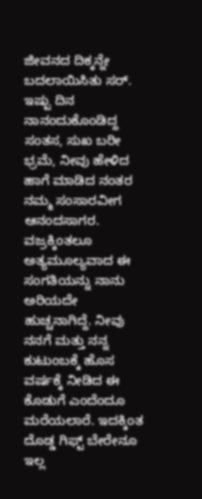ಜೀವನದ ದಿಕ್ಕನ್ನೇ ಬದಲಾಯಿಸಿತು ಸರ್. ಇಷ್ಟು ದಿನ ನಾನಂದುಕೊಂಡಿದ್ದ ಸಂತಸ, ಸುಖ ಬರೀ ಭ್ರಮೆ, ನೀವು ಹೇಳಿದ ಹಾಗೆ ಮಾಡಿದ ನಂತರ ನಮ್ಮ ಸಂಸಾರವೀಗ ಆನಂದಸಾಗರ. ವಜ್ರಕ್ಕಿಂತಲೂ ಅತ್ಯಮೂಲ್ಯವಾದ ಈ ಸಂಗತಿಯನ್ನು ನಾನು ಅರಿಯದೇ ಹುಚ್ಚನಾಗಿದ್ದೆ. ನೀವು ನನಗೆ ಮತ್ತು ನನ್ನ ಕುಟುಂಬಕ್ಕೆ ಹೊಸ ವರ್ಷಕ್ಕೆ ನೀಡಿದ ಈ ಕೊಡುಗೆ ಎಂದೆಂದೂ ಮರೆಯಲಾರೆ. ಇದಕ್ಕಿಂತ ದೊಡ್ಡ ಗಿಫ್ಟ್ ಬೇರೇನೂ ಇಲ್ಲ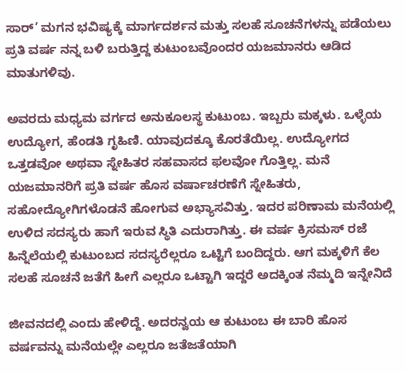ಸಾರ್’ ಮಗನ ಭವಿಷ್ಯಕ್ಕೆ ಮಾರ್ಗದರ್ಶನ ಮತ್ತು ಸಲಹೆ ಸೂಚನೆಗಳನ್ನು ಪಡೆಯಲು ಪ್ರತಿ ವರ್ಷ ನನ್ನ ಬಳಿ ಬರುತ್ತಿದ್ದ ಕುಟುಂಬವೊಂದರ ಯಜಮಾನರು ಆಡಿದ ಮಾತುಗಳಿವು.

ಅವರದು ಮಧ್ಯಮ ವರ್ಗದ ಅನುಕೂಲಸ್ಥ ಕುಟುಂಬ. ಇಬ್ಬರು ಮಕ್ಕಳು. ಒಳ್ಳೆಯ ಉದ್ಯೋಗ, ಹೆಂಡತಿ ಗೃಹಿಣಿ. ಯಾವುದಕ್ಕೂ ಕೊರತೆಯಿಲ್ಲ. ಉದ್ಯೋಗದ ಒತ್ತಡವೋ ಅಥವಾ ಸ್ನೇಹಿತರ ಸಹವಾಸದ ಫಲವೋ ಗೊತ್ತಿಲ್ಲ. ಮನೆ ಯಜಮಾನರಿಗೆ ಪ್ರತಿ ವರ್ಷ ಹೊಸ ವರ್ಷಾಚರಣೆಗೆ ಸ್ನೇಹಿತರು, ಸಹೋದ್ಯೋಗಿಗಳೊಡನೆ ಹೋಗುವ ಅಭ್ಯಾಸವಿತ್ತು. ಇದರ ಪರಿಣಾಮ ಮನೆಯಲ್ಲಿ ಉಳಿದ ಸದಸ್ಯರು ಹಾಗೆ ಇರುವ ಸ್ಥಿತಿ ಎದುರಾಗಿತ್ತು. ಈ ವರ್ಷ ಕ್ರಿಸಮಸ್ ರಜೆ ಹಿನ್ನೆಲೆಯಲ್ಲಿ ಕುಟುಂಬದ ಸದಸ್ಯರೆಲ್ಲರೂ ಒಟ್ಟಿಗೆ ಬಂದಿದ್ದರು. ಆಗ ಮಕ್ಕಳಿಗೆ ಕೆಲ ಸಲಹೆ ಸೂಚನೆ ಜತೆಗೆ ಹೀಗೆ ಎಲ್ಲರೂ ಒಟ್ಟಾಗಿ ಇದ್ದರೆ ಅದಕ್ಕಿಂತ ನೆಮ್ಮದಿ ಇನ್ನೇನಿದೆ

ಜೀವನದಲ್ಲಿ ಎಂದು ಹೇಳಿದ್ದೆ. ಅದರನ್ವಯ ಆ ಕುಟುಂಬ ಈ ಬಾರಿ ಹೊಸ ವರ್ಷವನ್ನು ಮನೆಯಲ್ಲೇ ಎಲ್ಲರೂ ಜತೆಜತೆಯಾಗಿ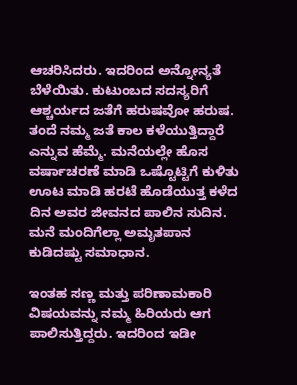ಆಚರಿಸಿದರು. ಇದರಿಂದ ಅನ್ನೋನ್ಯತೆ ಬೆಳೆಯಿತು. ಕುಟುಂಬದ ಸದಸ್ಯರಿಗೆ ಆಶ್ಚರ್ಯದ ಜತೆಗೆ ಹರುಷವೋ ಹರುಷ. ತಂದೆ ನಮ್ಮ ಜತೆ ಕಾಲ ಕಳೆಯುತ್ತಿದ್ದಾರೆ ಎನ್ನುವ ಹೆಮ್ಮೆ. ಮನೆಯಲ್ಲೇ ಹೊಸ ವರ್ಷಾಚರಣೆ ಮಾಡಿ ಒಷ್ಟೊಟ್ಟಿಗೆ ಕುಳಿತು ಊಟ ಮಾಡಿ ಹರಟೆ ಹೊಡೆಯುತ್ತ ಕಳೆದ ದಿನ ಅವರ ಜೀವನದ ಪಾಲಿನ ಸುದಿನ. ಮನೆ ಮಂದಿಗೆಲ್ಲಾ ಅಮೃತಪಾನ ಕುಡಿದಷ್ಟು ಸಮಾಧಾನ.

ಇಂತಹ ಸಣ್ಣ ಮತ್ತು ಪರಿಣಾಮಕಾರಿ ವಿಷಯವನ್ನು ನಮ್ಮ ಹಿರಿಯರು ಆಗ ಪಾಲಿಸುತ್ತಿದ್ದರು. ಇದರಿಂದ ಇಡೀ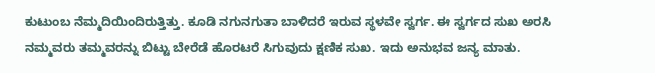ಕುಟುಂಬ ನೆಮ್ಮದಿಯಿಂದಿರುತ್ತಿತ್ತು. ಕೂಡಿ ನಗುನಗುತಾ ಬಾಳಿದರೆ ಇರುವ ಸ್ಥಳವೇ ಸ್ವರ್ಗ. ಈ ಸ್ವರ್ಗದ ಸುಖ ಅರಸಿ ನಮ್ಮವರು ತಮ್ಮವರನ್ನು ಬಿಟ್ಟು ಬೇರೆಡೆ ಹೊರಟರೆ ಸಿಗುವುದು ಕ್ಷಣಿಕ ಸುಖ. ಇದು ಅನುಭವ ಜನ್ಯ ಮಾತು.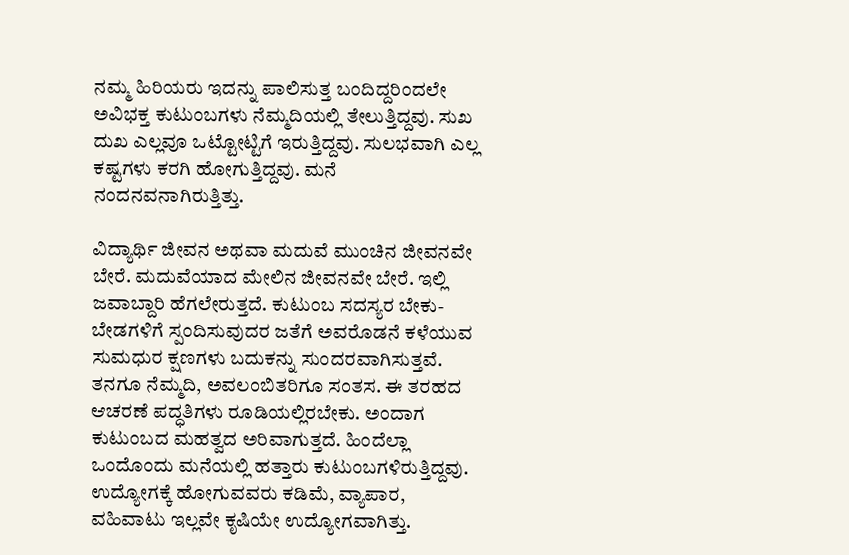ನಮ್ಮ ಹಿರಿಯರು ಇದನ್ನು ಪಾಲಿಸುತ್ತ ಬಂದಿದ್ದರಿಂದಲೇ ಅವಿಭಕ್ತ ಕುಟುಂಬಗಳು ನೆಮ್ಮದಿಯಲ್ಲಿ ತೇಲುತ್ತಿದ್ದವು. ಸುಖ ದುಖ ಎಲ್ಲವೂ ಒಟ್ಟೋಟ್ಟಿಗೆ ಇರುತ್ತಿದ್ದವು. ಸುಲಭವಾಗಿ ಎಲ್ಲ ಕಷ್ಟಗಳು ಕರಗಿ ಹೋಗುತ್ತಿದ್ದವು. ಮನೆ ನಂದನವನಾಗಿರುತ್ತಿತ್ತು.

ವಿದ್ಯಾರ್ಥಿ ಜೀವನ ಅಥವಾ ಮದುವೆ ಮುಂಚಿನ ಜೀವನವೇ ಬೇರೆ. ಮದುವೆಯಾದ ಮೇಲಿನ ಜೀವನವೇ ಬೇರೆ. ಇಲ್ಲಿ ಜವಾಬ್ದಾರಿ ಹೆಗಲೇರುತ್ತದೆ. ಕುಟುಂಬ ಸದಸ್ಯರ ಬೇಕು-ಬೇಡಗಳಿಗೆ ಸ್ಪಂದಿಸುವುದರ ಜತೆಗೆ ಅವರೊಡನೆ ಕಳೆಯುವ ಸುಮಧುರ ಕ್ಷಣಗಳು ಬದುಕನ್ನು ಸುಂದರವಾಗಿಸುತ್ತವೆ. ತನಗೂ ನೆಮ್ಮದಿ, ಅವಲಂಬಿತರಿಗೂ ಸಂತಸ. ಈ ತರಹದ ಆಚರಣೆ ಪದ್ಧತಿಗಳು ರೂಡಿಯಲ್ಲಿರಬೇಕು. ಅಂದಾಗ ಕುಟುಂಬದ ಮಹತ್ವದ ಅರಿವಾಗುತ್ತದೆ. ಹಿಂದೆಲ್ಲಾ ಒಂದೊಂದು ಮನೆಯಲ್ಲಿ ಹತ್ತಾರು ಕುಟುಂಬಗಳಿರುತ್ತಿದ್ದವು. ಉದ್ಯೋಗಕ್ಕೆ ಹೋಗುವವರು ಕಡಿಮೆ, ವ್ಯಾಪಾರ, ವಹಿವಾಟು ಇಲ್ಲವೇ ಕೃಷಿಯೇ ಉದ್ಯೋಗವಾಗಿತ್ತು.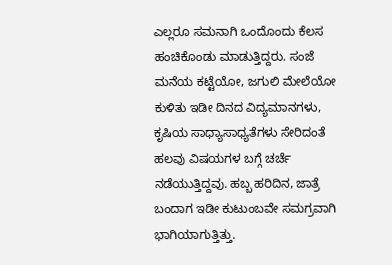ಎಲ್ಲರೂ ಸಮನಾಗಿ ಒಂದೊಂದು ಕೆಲಸ ಹಂಚಿಕೊಂಡು ಮಾಡುತ್ತಿದ್ದರು. ಸಂಜೆ ಮನೆಯ ಕಟ್ಟೆಯೋ, ಜಗುಲಿ ಮೇಲೆಯೋ ಕುಳಿತು ಇಡೀ ದಿನದ ವಿದ್ಯಮಾನಗಳು, ಕೃಷಿಯ ಸಾಧ್ಯಾಸಾಧ್ಯತೆಗಳು ಸೇರಿದಂತೆ ಹಲವು ವಿಷಯಗಳ ಬಗ್ಗೆ ಚರ್ಚೆ ನಡೆಯುತ್ತಿದ್ದವು. ಹಬ್ಬ ಹರಿದಿನ, ಜಾತ್ರೆ ಬಂದಾಗ ಇಡೀ ಕುಟುಂಬವೇ ಸಮಗ್ರವಾಗಿ ಭಾಗಿಯಾಗುತ್ತಿತ್ತು.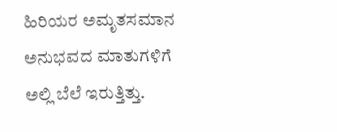ಹಿರಿಯರ ಅಮೃತಸಮಾನ ಅನುಭವದ ಮಾತುಗಳಿಗೆ ಅಲ್ಲಿ ಬೆಲೆ ಇರುತ್ತಿತ್ತು.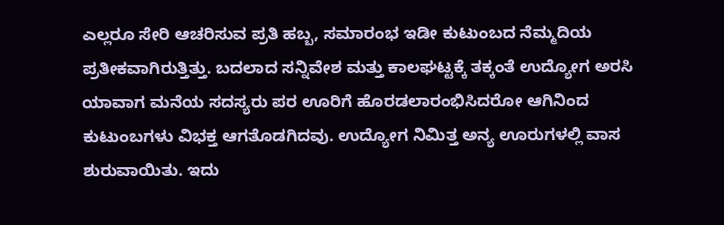ಎಲ್ಲರೂ ಸೇರಿ ಆಚರಿಸುವ ಪ್ರತಿ ಹಬ್ಬ, ಸಮಾರಂಭ ಇಡೀ ಕುಟುಂಬದ ನೆಮ್ಮದಿಯ ಪ್ರತೀಕವಾಗಿರುತ್ತಿತ್ತು. ಬದಲಾದ ಸನ್ನಿವೇಶ ಮತ್ತು ಕಾಲಘಟ್ಟಕ್ಕೆ ತಕ್ಕಂತೆ ಉದ್ಯೋಗ ಅರಸಿ ಯಾವಾಗ ಮನೆಯ ಸದಸ್ಯರು ಪರ ಊರಿಗೆ ಹೊರಡಲಾರಂಭಿಸಿದರೋ ಆಗಿನಿಂದ ಕುಟುಂಬಗಳು ವಿಭಕ್ತ ಆಗತೊಡಗಿದವು. ಉದ್ಯೋಗ ನಿಮಿತ್ತ ಅನ್ಯ ಊರುಗಳಲ್ಲಿ ವಾಸ ಶುರುವಾಯಿತು. ಇದು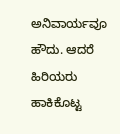ಅನಿವಾರ್ಯವೂ ಹೌದು. ಆದರೆ ಹಿರಿಯರು ಹಾಕಿಕೊಟ್ಟ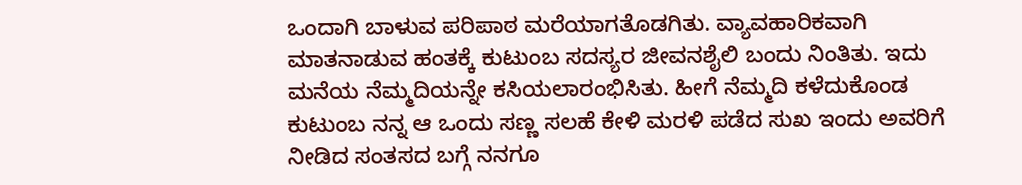ಒಂದಾಗಿ ಬಾಳುವ ಪರಿಪಾಠ ಮರೆಯಾಗತೊಡಗಿತು. ವ್ಯಾವಹಾರಿಕವಾಗಿ ಮಾತನಾಡುವ ಹಂತಕ್ಕೆ ಕುಟುಂಬ ಸದಸ್ಯರ ಜೀವನಶೈಲಿ ಬಂದು ನಿಂತಿತು. ಇದು ಮನೆಯ ನೆಮ್ಮದಿಯನ್ನೇ ಕಸಿಯಲಾರಂಭಿಸಿತು. ಹೀಗೆ ನೆಮ್ಮದಿ ಕಳೆದುಕೊಂಡ ಕುಟುಂಬ ನನ್ನ ಆ ಒಂದು ಸಣ್ಣ ಸಲಹೆ ಕೇಳಿ ಮರಳಿ ಪಡೆದ ಸುಖ ಇಂದು ಅವರಿಗೆ ನೀಡಿದ ಸಂತಸದ ಬಗ್ಗೆ ನನಗೂ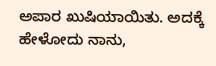ಅಪಾರ ಖುಷಿಯಾಯಿತು. ಅದಕ್ಕೆ ಹೇಳೋದು ನಾನು,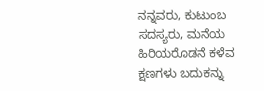ನನ್ನವರು, ಕುಟುಂಬ ಸದಸ್ಯರು, ಮನೆಯ ಹಿರಿಯರೊಡನೆ ಕಳೆವ ಕ್ಷಣಗಳು ಬದುಕನ್ನು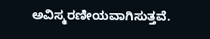ಅವಿಸ್ಮರಣೀಯವಾಗಿಸುತ್ತವೆ.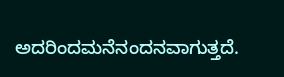ಅದರಿಂದಮನೆನಂದನವಾಗುತ್ತದೆ.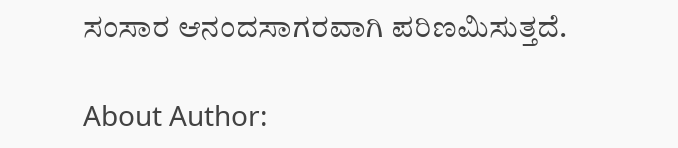ಸಂಸಾರ ಆನಂದಸಾಗರವಾಗಿ ಪರಿಣಮಿಸುತ್ತದೆ.

About Author: